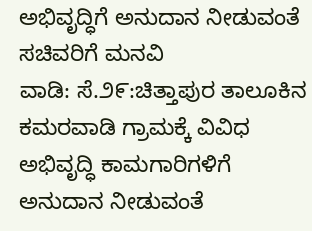ಅಭಿವೃದ್ಧಿಗೆ ಅನುದಾನ ನೀಡುವಂತೆ ಸಚಿವರಿಗೆ ಮನವಿ
ವಾಡಿ: ಸೆ.೨೯:ಚಿತ್ತಾಪುರ ತಾಲೂಕಿನ ಕಮರವಾಡಿ ಗ್ರಾಮಕ್ಕೆ ವಿವಿಧ ಅಭಿವೃದ್ಧಿ ಕಾಮಗಾರಿಗಳಿಗೆ ಅನುದಾನ ನೀಡುವಂತೆ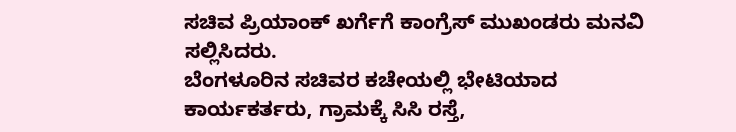ಸಚಿವ ಪ್ರಿಯಾಂಕ್ ಖರ್ಗೆಗೆ ಕಾಂಗ್ರೆಸ್ ಮುಖಂಡರು ಮನವಿ ಸಲ್ಲಿಸಿದರು.
ಬೆಂಗಳೂರಿನ ಸಚಿವರ ಕಚೇಯಲ್ಲಿ ಭೇಟಿಯಾದ ಕಾರ್ಯಕರ್ತರು, ಗ್ರಾಮಕ್ಕೆ ಸಿಸಿ ರಸ್ತೆ,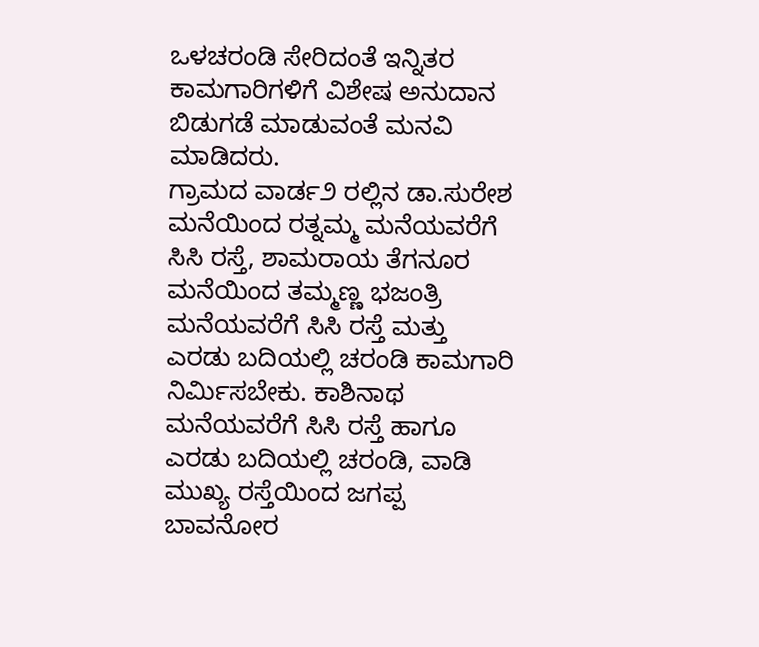ಒಳಚರಂಡಿ ಸೇರಿದಂತೆ ಇನ್ನಿತರ ಕಾಮಗಾರಿಗಳಿಗೆ ವಿಶೇಷ ಅನುದಾನ ಬಿಡುಗಡೆ ಮಾಡುವಂತೆ ಮನವಿ ಮಾಡಿದರು.
ಗ್ರಾಮದ ವಾರ್ಡ೨ ರಲ್ಲಿನ ಡಾ.ಸುರೇಶ ಮನೆಯಿಂದ ರತ್ನಮ್ಮ ಮನೆಯವರೆಗೆ ಸಿಸಿ ರಸ್ತೆ, ಶಾಮರಾಯ ತೆಗನೂರ ಮನೆಯಿಂದ ತಮ್ಮಣ್ಣ ಭಜಂತ್ರಿ ಮನೆಯವರೆಗೆ ಸಿಸಿ ರಸ್ತೆ ಮತ್ತು ಎರಡು ಬದಿಯಲ್ಲಿ ಚರಂಡಿ ಕಾಮಗಾರಿ ನಿರ್ಮಿಸಬೇಕು. ಕಾಶಿನಾಥ ಮನೆಯವರೆಗೆ ಸಿಸಿ ರಸ್ತೆ ಹಾಗೂ ಎರಡು ಬದಿಯಲ್ಲಿ ಚರಂಡಿ, ವಾಡಿ ಮುಖ್ಯ ರಸ್ತೆಯಿಂದ ಜಗಪ್ಪ ಬಾವನೋರ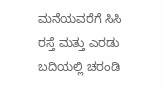ಮನೆಯವರೆಗೆ ಸಿಸಿ ರಸ್ತೆ ಮತ್ತು ಎರಡು ಬದಿಯಲ್ಲಿ ಚರಂಡಿ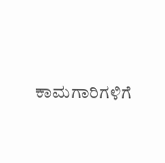ಕಾಮಗಾರಿಗಳಿಗೆ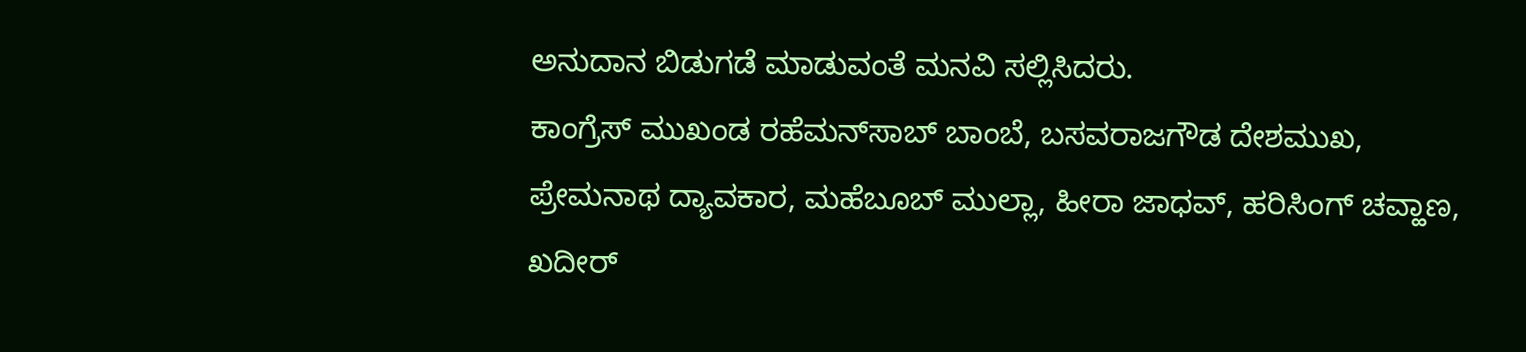ಅನುದಾನ ಬಿಡುಗಡೆ ಮಾಡುವಂತೆ ಮನವಿ ಸಲ್ಲಿಸಿದರು.
ಕಾಂಗ್ರೆಸ್ ಮುಖಂಡ ರಹೆಮನ್‌ಸಾಬ್ ಬಾಂಬೆ, ಬಸವರಾಜಗೌಡ ದೇಶಮುಖ, ಪ್ರೇಮನಾಥ ದ್ಯಾವಕಾರ, ಮಹೆಬೂಬ್ ಮುಲ್ಲಾ, ಹೀರಾ ಜಾಧವ್, ಹರಿಸಿಂಗ್ ಚವ್ಹಾಣ, ಖದೀರ್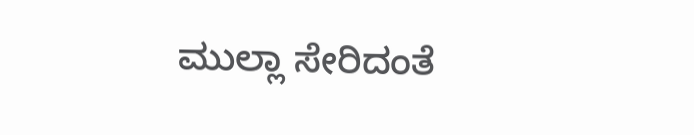ಮುಲ್ಲಾ ಸೇರಿದಂತೆ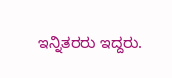ಇನ್ನಿತರರು ಇದ್ದರು.